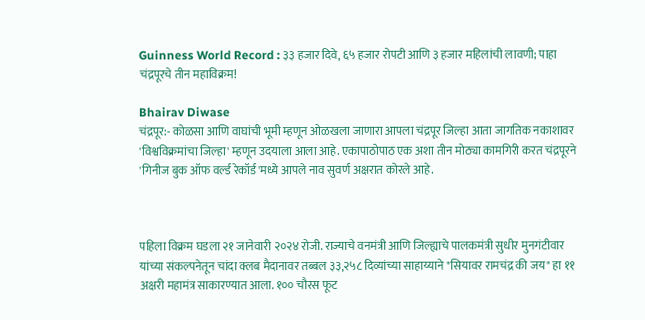Guinness World Record : ३३ हजार दिवे, ६५ हजार रोपटी आणि ३ हजार महिलांची लावणी; पाहा चंद्रपूरचे तीन महाविक्रम!

Bhairav Diwase
चंद्रपूर:- कोळसा आणि वाघांची भूमी म्हणून ओळखला जाणारा आपला चंद्रपूर जिल्हा आता जागतिक नकाशावर 'विश्वविक्रमांचा जिल्हा' म्हणून उदयाला आला आहे. एकापाठोपाठ एक अशा तीन मोठ्या कामगिरी करत चंद्रपूरने 'गिनीज बुक ऑफ वर्ल्ड रेकॉर्ड'मध्ये आपले नाव सुवर्ण अक्षरात कोरले आहे.



पहिला विक्रम घडला २१ जानेवारी २०२४ रोजी. राज्याचे वनमंत्री आणि जिल्ह्याचे पालकमंत्री सुधीर मुनगंटीवार यांच्या संकल्पनेतून चांदा क्लब मैदानावर तब्बल ३३,२५८ दिव्यांच्या साहाय्याने "सियावर रामचंद्र की जय" हा ११ अक्षरी महामंत्र साकारण्यात आला. १०० चौरस फूट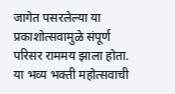जागेत पसरलेल्या या प्रकाशोत्सवामुळे संपूर्ण परिसर राममय झाला होता. या भव्य भक्ती महोत्सवाची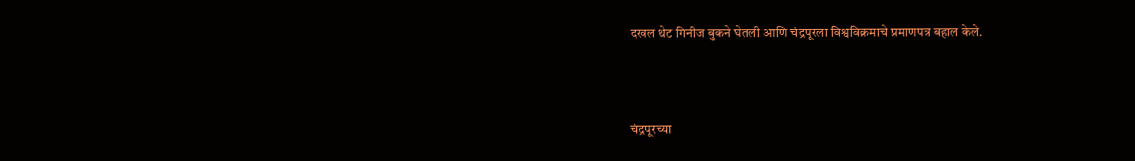दखल थेट गिनीज बुकने घेतली आणि चंद्रपूरला विश्वविक्रमाचे प्रमाणपत्र बहाल केले.



चंद्रपूरच्या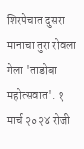शिरपेचात दुसरा मानाचा तुरा रोवला गेला 'ताडोबा महोत्सवात'. १ मार्च २०२४ रोजी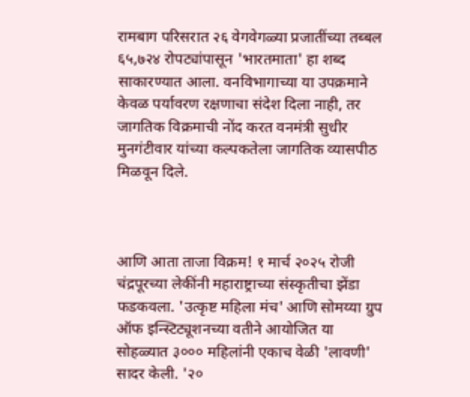रामबाग परिसरात २६ वेगवेगळ्या प्रजातींच्या तब्बल ६५,७२४ रोपट्यांपासून 'भारतमाता' हा शब्द साकारण्यात आला. वनविभागाच्या या उपक्रमाने केवळ पर्यावरण रक्षणाचा संदेश दिला नाही, तर जागतिक विक्रमाची नोंद करत वनमंत्री सुधीर मुनगंटीवार यांच्या कल्पकतेला जागतिक व्यासपीठ मिळवून दिले.



आणि आता ताजा विक्रम! १ मार्च २०२५ रोजी चंद्रपूरच्या लेकींनी महाराष्ट्राच्या संस्कृतीचा झेंडा फडकवला. 'उत्कृष्ट महिला मंच' आणि सोमय्या ग्रुप ऑफ इन्स्टिट्यूशनच्या वतीने आयोजित या सोहळ्यात ३००० महिलांनी एकाच वेळी 'लावणी' सादर केली. '२०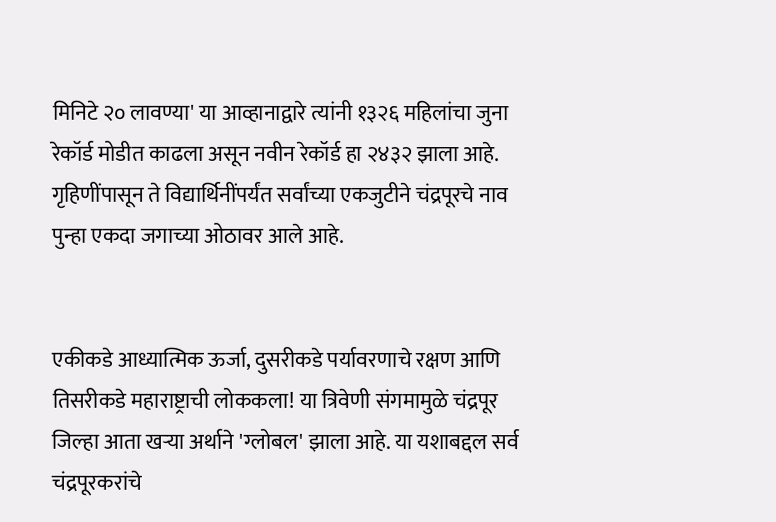मिनिटे २० लावण्या' या आव्हानाद्वारे त्यांनी १३२६ महिलांचा जुना रेकॉर्ड मोडीत काढला असून नवीन रेकॉर्ड हा २४३२ झाला आहे. गृहिणींपासून ते विद्यार्थिनींपर्यंत सर्वांच्या एकजुटीने चंद्रपूरचे नाव पुन्हा एकदा जगाच्या ओठावर आले आहे.


एकीकडे आध्यात्मिक ऊर्जा, दुसरीकडे पर्यावरणाचे रक्षण आणि तिसरीकडे महाराष्ट्राची लोककला! या त्रिवेणी संगमामुळे चंद्रपूर जिल्हा आता खऱ्या अर्थाने 'ग्लोबल' झाला आहे. या यशाबद्दल सर्व चंद्रपूरकरांचे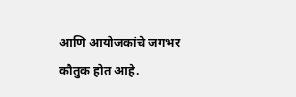आणि आयोजकांचे जगभर कौतुक होत आहे.